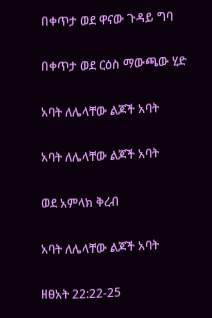በቀጥታ ወደ ዋናው ጉዳይ ግባ

በቀጥታ ወደ ርዕስ ማውጫው ሂድ

አባት ለሌላቸው ልጆች አባት

አባት ለሌላቸው ልጆች አባት

ወደ አምላክ ቅረብ

አባት ለሌላቸው ልጆች አባት

ዘፀአት 22:22-25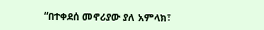“በተቀደሰ መኖሪያው ያለ አምላክ፣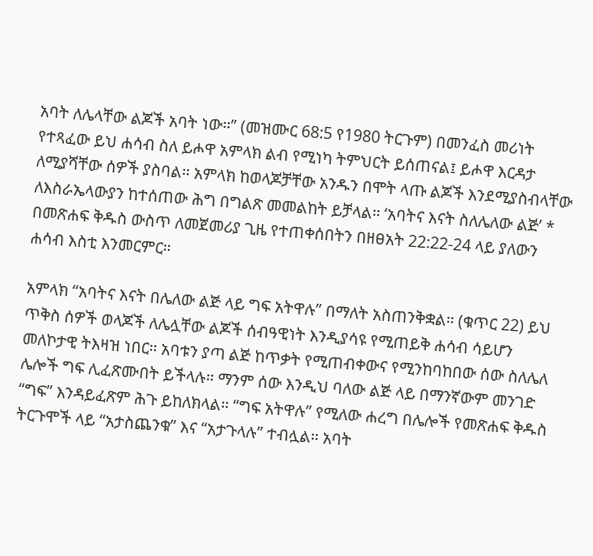አባት ለሌላቸው ልጆች አባት ነው።” (መዝሙር 68:5 የ1980 ትርጉም) በመንፈስ መሪነት የተጻፈው ይህ ሐሳብ ስለ ይሖዋ አምላክ ልብ የሚነካ ትምህርት ይሰጠናል፤ ይሖዋ እርዳታ ለሚያሻቸው ሰዎች ያስባል። አምላክ ከወላጆቻቸው አንዱን በሞት ላጡ ልጆች እንደሚያስብላቸው ለእስራኤላውያን ከተሰጠው ሕግ በግልጽ መመልከት ይቻላል። ‘አባትና እናት ስለሌለው ልጅ’ * በመጽሐፍ ቅዱስ ውስጥ ለመጀመሪያ ጊዜ የተጠቀሰበትን በዘፀአት 22:22-24 ላይ ያለውን ሐሳብ እስቲ እንመርምር።

አምላክ “አባትና እናት በሌለው ልጅ ላይ ግፍ አትዋሉ” በማለት አስጠንቅቋል። (ቁጥር 22) ይህ ጥቅስ ሰዎች ወላጆች ለሌሏቸው ልጆች ሰብዓዊነት እንዲያሳዩ የሚጠይቅ ሐሳብ ሳይሆን መለኮታዊ ትእዛዝ ነበር። አባቱን ያጣ ልጅ ከጥቃት የሚጠብቀውና የሚንከባከበው ሰው ስለሌለ ሌሎች ግፍ ሊፈጽሙበት ይችላሉ። ማንም ሰው እንዲህ ባለው ልጅ ላይ በማንኛውም መንገድ “ግፍ” እንዳይፈጽም ሕጉ ይከለክላል። “ግፍ አትዋሉ” የሚለው ሐረግ በሌሎች የመጽሐፍ ቅዱስ ትርጉሞች ላይ “አታስጨንቁ” እና “አታጉላሉ” ተብሏል። አባት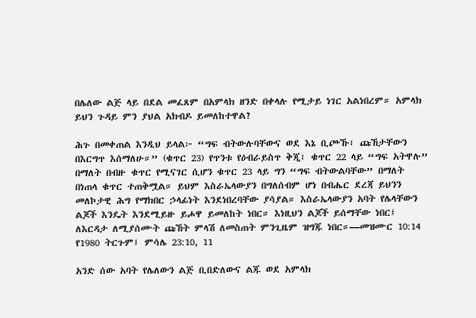በሌለው ልጅ ላይ በደል መፈጸም በአምላክ ዘንድ በቀላሉ የሚታይ ነገር አልነበረም። አምላክ ይህን ጉዳይ ምን ያህል አክብዶ ይመለከተዋል?

ሕጉ በመቀጠል እንዲህ ይላል፦ “ግፍ ብትውሉባቸውና ወደ እኔ ቢጮኹ፣ ጩኸታቸውን በእርግጥ እሰማለሁ።” (ቁጥር 23) የጥንቱ የዕብራይስጥ ቅጂ፣ ቁጥር 22 ላይ “ግፍ አትዋሉ” በማለት በብዙ ቁጥር የሚናገር ሲሆን ቁጥር 23 ላይ ግን “ግፍ ብትውልባቸው” በማለት በነጠላ ቁጥር ተጠቅሟል። ይህም እስራኤላውያን በግለሰብም ሆነ በብሔር ደረጃ ይህንን መለኮታዊ ሕግ የማክበር ኃላፊነት እንደነበረባቸው ያሳያል። እስራኤላውያን አባት የሌላቸውን ልጆች እንዴት እንደሚይዙ ይሖዋ ይመለከት ነበር። እነዚህን ልጆች ይሰማቸው ነበር፤ ለእርዳታ ለሚያሰሙት ጩኸት ምላሽ ለመስጠት ምንጊዜም ዝግጁ ነበር።—መዝሙር 10:14 የ1980 ትርጉም፤ ምሳሌ 23:10, 11

አንድ ሰው አባት የሌለውን ልጅ ቢበድለውና ልጁ ወደ አምላክ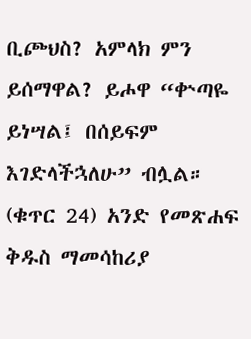ቢጮህስ? አምላክ ምን ይሰማዋል? ይሖዋ “ቍጣዬ ይነሣል፤ በሰይፍም እገድላችኋለሁ” ብሏል። (ቁጥር 24) አንድ የመጽሐፍ ቅዱስ ማመሳከሪያ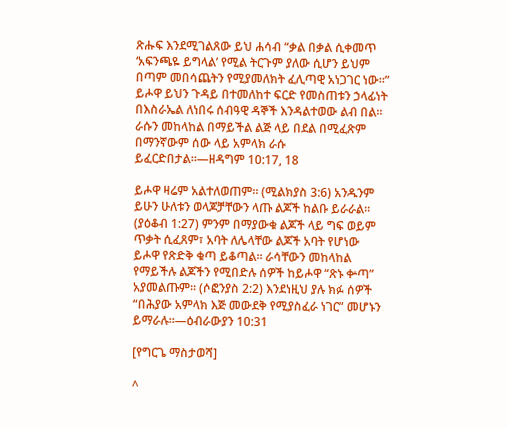ጽሑፍ እንደሚገልጸው ይህ ሐሳብ “ቃል በቃል ሲቀመጥ ‘አፍንጫዬ ይግላል’ የሚል ትርጉም ያለው ሲሆን ይህም በጣም መበሳጨትን የሚያመለክት ፈሊጣዊ አነጋገር ነው።” ይሖዋ ይህን ጉዳይ በተመለከተ ፍርድ የመስጠቱን ኃላፊነት በእስራኤል ለነበሩ ሰብዓዊ ዳኞች እንዳልተወው ልብ በል። ራሱን መከላከል በማይችል ልጅ ላይ በደል በሚፈጽም በማንኛውም ሰው ላይ አምላክ ራሱ ይፈርድበታል።—ዘዳግም 10:17, 18

ይሖዋ ዛሬም አልተለወጠም። (ሚልክያስ 3:6) አንዱንም ይሁን ሁለቱን ወላጆቻቸውን ላጡ ልጆች ከልቡ ይራራል። (ያዕቆብ 1:27) ምንም በማያውቁ ልጆች ላይ ግፍ ወይም ጥቃት ሲፈጸም፣ አባት ለሌላቸው ልጆች አባት የሆነው ይሖዋ የጽድቅ ቁጣ ይቆጣል። ራሳቸውን መከላከል የማይችሉ ልጆችን የሚበድሉ ሰዎች ከይሖዋ “ጽኑ ቍጣ” አያመልጡም። (ሶፎንያስ 2:2) እንደነዚህ ያሉ ክፉ ሰዎች “በሕያው አምላክ እጅ መውደቅ የሚያስፈራ ነገር” መሆኑን ይማራሉ።—ዕብራውያን 10:31

[የግርጌ ማስታወሻ]

^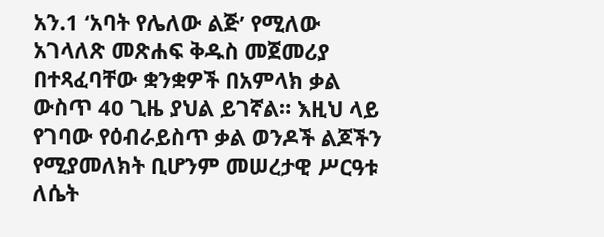አን.1 ‘አባት የሌለው ልጅ’ የሚለው አገላለጽ መጽሐፍ ቅዱስ መጀመሪያ በተጻፈባቸው ቋንቋዎች በአምላክ ቃል ውስጥ 40 ጊዜ ያህል ይገኛል። እዚህ ላይ የገባው የዕብራይስጥ ቃል ወንዶች ልጆችን የሚያመለክት ቢሆንም መሠረታዊ ሥርዓቱ ለሴት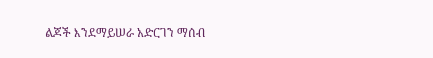ልጆች እንደማይሠራ አድርገን ማሰብ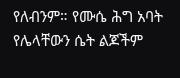የለብንም። የሙሴ ሕግ አባት የሌላቸውን ሴት ልጆችም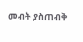መብት ያስጠብቅ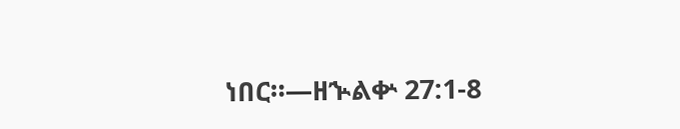ነበር።—ዘኍልቍ 27:1-8